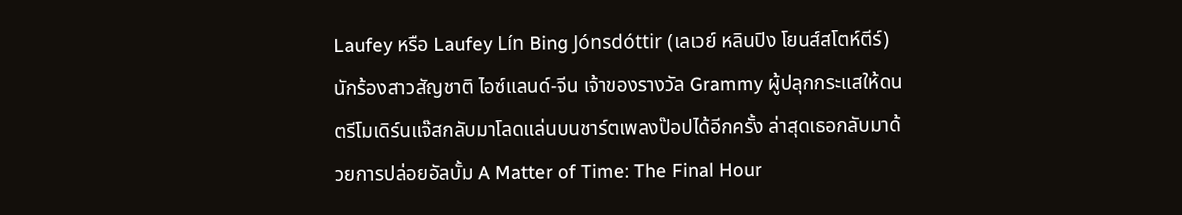Laufey หรือ Laufey Lín Bing Jónsdóttir (เลเวย์ หลินปิง โยนส์สโตห์ตีร์) นักร้องสาวสัญชาติ ไอซ์แลนด์-จีน เจ้าของรางวัล Grammy ผู้ปลุกกระแสให้ดนตรีโมเดิร์นแจ๊สกลับมาโลดแล่นบนชาร์ตเพลงป๊อปได้อีกครั้ง ล่าสุดเธอกลับมาด้วยการปล่อยอัลบั้ม A Matter of Time: The Final Hour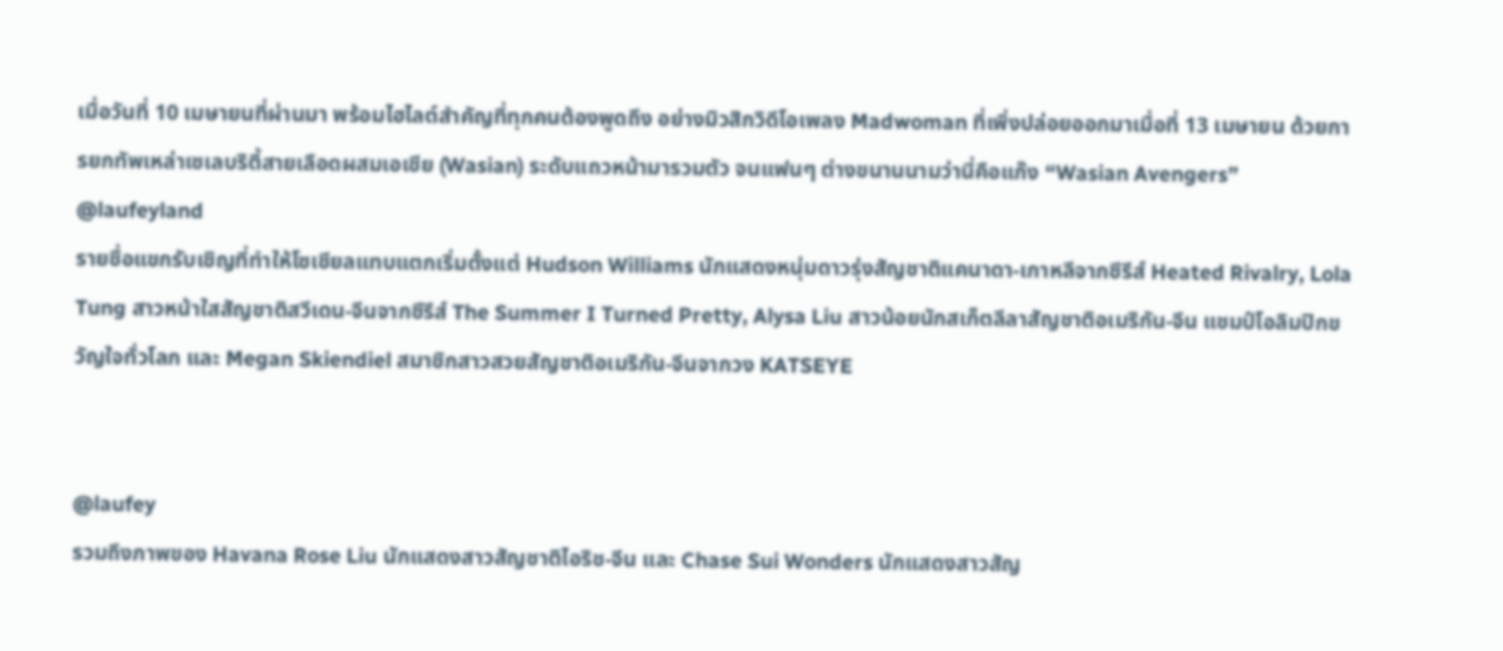เมื่อวันที่ 10 เมษายนที่ผ่านมา พร้อมไฮไลต์สำคัญที่ทุกคนต้องพูดถึง อย่างมิวสิกวิดีโอเพลง Madwoman ที่เพิ่งปล่อยออกมาเมื่อที่ 13 เมษายน ด้วยการยกทัพเหล่าเซเลบริตี้สายเลือดผสมเอเชีย (Wasian) ระดับแถวหน้ามารวมตัว จนแฟนๆ ต่างขนานนามว่านี่คือแก๊ง “Wasian Avengers”
@laufeyland
รายชื่อแขกรับเชิญที่ทำให้โซเชียลแทบแตกเริ่มตั้งแต่ Hudson Williams นักแสดงหนุ่มดาวรุ่งสัญชาติแคนาดา-เกาหลีจากซีรีส์ Heated Rivalry, Lola Tung สาวหน้าใสสัญชาติสวีเดน-จีนจากซีรีส์ The Summer I Turned Pretty, Alysa Liu สาวน้อยนักสเก็ตลีลาสัญชาติอเมริกัน-จีน แชมป์โอลิมปิกขวัญใจทั่วโลก และ Megan Skiendiel สมาชิกสาวสวยสัญชาติอเมริกัน-จีนจากวง KATSEYE


@laufey
รวมถึงภาพของ Havana Rose Liu นักแสดงสาวสัญชาติไอริช-จีน และ Chase Sui Wonders นักแสดงสาวสัญ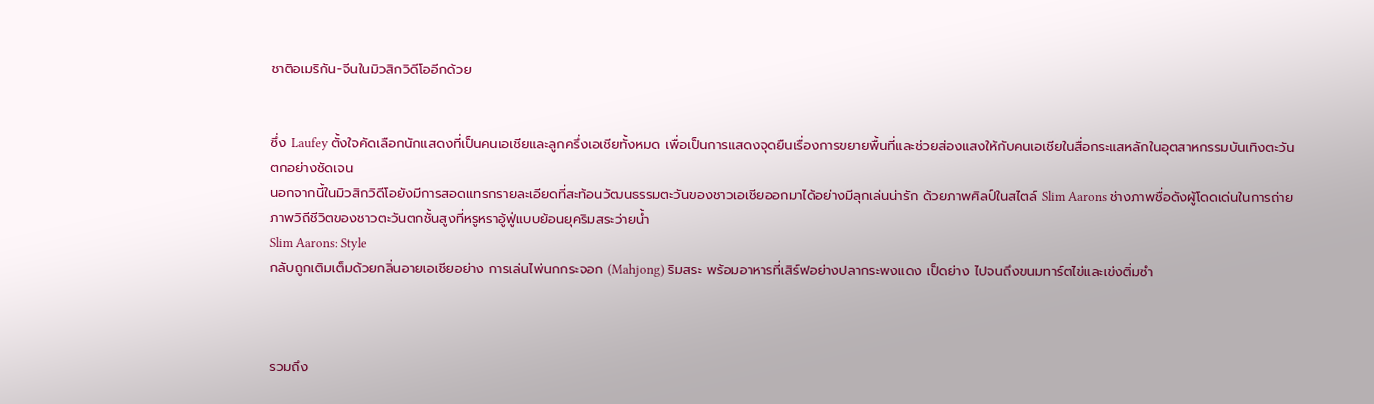ชาติอเมริกัน-จีนในมิวสิกวิดีโออีกด้วย


ซึ่ง Laufey ตั้งใจคัดเลือกนักแสดงที่เป็นคนเอเชียและลูกครึ่งเอเชียทั้งหมด เพื่อเป็นการแสดงจุดยืนเรื่องการขยายพื้นที่และช่วยส่องแสงให้กับคนเอเชียในสื่อกระแสหลักในอุตสาหกรรมบันเทิงตะวันตกอย่างชัดเจน
นอกจากนี้ในมิวสิกวิดีโอยังมีการสอดแทรกรายละเอียดที่สะท้อนวัฒนธรรมตะวันของชาวเอเชียออกมาได้อย่างมีลุกเล่นน่ารัก ด้วยภาพศิลป์ในสไตล์ Slim Aarons ช่างภาพชื่อดังผู้โดดเด่นในการถ่ายภาพวิถีชีวิตของชาวตะวันตกชั้นสูงที่หรูหราอู้ฟู่แบบย้อนยุคริมสระว่ายน้ำ
Slim Aarons: Style
กลับถูกเติมเต็มด้วยกลิ่นอายเอเชียอย่าง การเล่นไพ่นกกระจอก (Mahjong) ริมสระ พร้อมอาหารที่เสิร์ฟอย่างปลากระพงแดง เป็ดย่าง ไปจนถึงขนมทาร์ตไข่และเข่งติ่มซำ



รวมถึง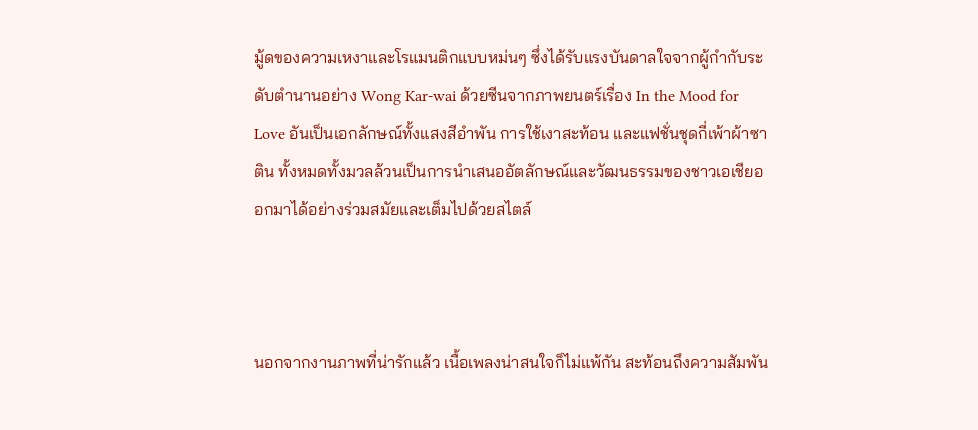มู้ดของความเหงาและโรแมนติกแบบหม่นๆ ซึ่งได้รับแรงบันดาลใจจากผู้กำกับระดับตำนานอย่าง Wong Kar-wai ด้วยซีนจากภาพยนตร์เรื่อง In the Mood for Love อันเป็นเอกลักษณ์ทั้งแสงสีอำพัน การใช้เงาสะท้อน และแฟชั่นชุดกี่เพ้าผ้าซาติน ทั้งหมดทั้งมวลล้วนเป็นการนำเสนออัตลักษณ์และวัฒนธรรมของชาวเอเชียออกมาได้อย่างร่วมสมัยและเต็มไปด้วยสไตล์



นอกจากงานภาพที่น่ารักแล้ว เนื้อเพลงน่าสนใจก็ไม่แพ้กัน สะท้อนถึงความสัมพัน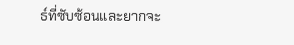ธ์ที่ซับซ้อนและยากจะ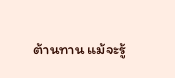ต้านทาน แม้จะรู้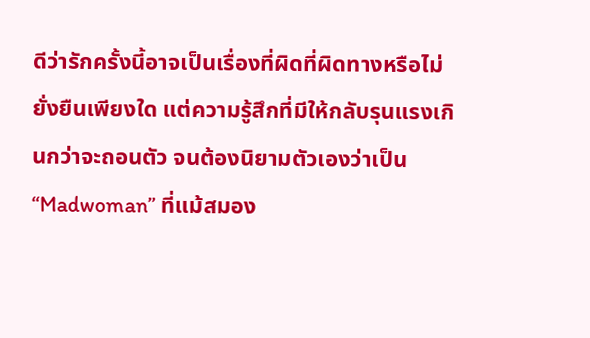ดีว่ารักครั้งนี้อาจเป็นเรื่องที่ผิดที่ผิดทางหรือไม่ยั่งยืนเพียงใด แต่ความรู้สึกที่มีให้กลับรุนแรงเกินกว่าจะถอนตัว จนต้องนิยามตัวเองว่าเป็น “Madwoman” ที่แม้สมอง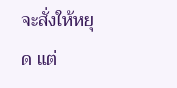จะสั่งให้หยุด แต่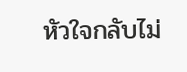หัวใจกลับไม่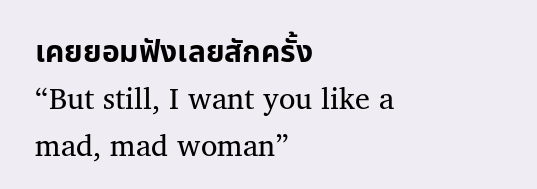เคยยอมฟังเลยสักครั้ง
“But still, I want you like a mad, mad woman”